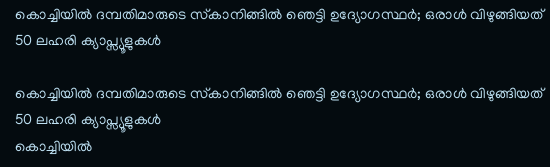കൊച്ചിയിൽ ദമ്പതിമാരുടെ സ്‌കാനിങ്ങിൽ ഞെട്ടി ഉദ്യോഗസ്ഥർ; ഒരാൾ വിഴുങ്ങിയത് 50 ലഹരി ക്യാപ്സ്യൂളുകൾ

കൊച്ചിയിൽ ദമ്പതിമാരുടെ സ്‌കാനിങ്ങിൽ ഞെട്ടി ഉദ്യോഗസ്ഥർ; ഒരാൾ വിഴുങ്ങിയത് 50 ലഹരി ക്യാപ്സ്യൂളുകൾ
കൊച്ചിയിൽ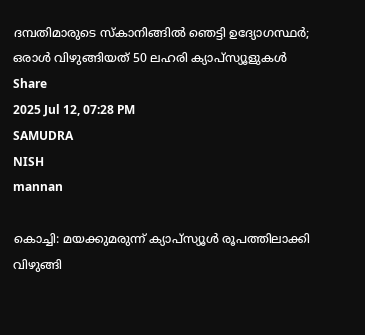ദമ്പതിമാരുടെ സ്‌കാനിങ്ങിൽ ഞെട്ടി ഉദ്യോഗസ്ഥർ; ഒരാൾ വിഴുങ്ങിയത് 50 ലഹരി ക്യാപ്സ്യൂളുകൾ
Share
2025 Jul 12, 07:28 PM
SAMUDRA
NISH
mannan

കൊച്ചി: മയക്കുമരുന്ന് ക്യാപ്‌സ്യൂള്‍ രൂപത്തിലാക്കി വിഴുങ്ങി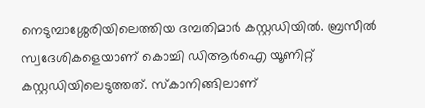നെടുമ്പാശ്ശേരിയിലെത്തിയ ദമ്പതിമാര്‍ കസ്റ്റഡിയില്‍. ബ്രസീൽ സ്വദേശികളെയാണ് കൊച്ചി ഡിആര്‍ഐ യൂണിറ്റ് കസ്റ്റഡിയിലെടുത്തത്. സ്‌കാനിങ്ങിലാണ്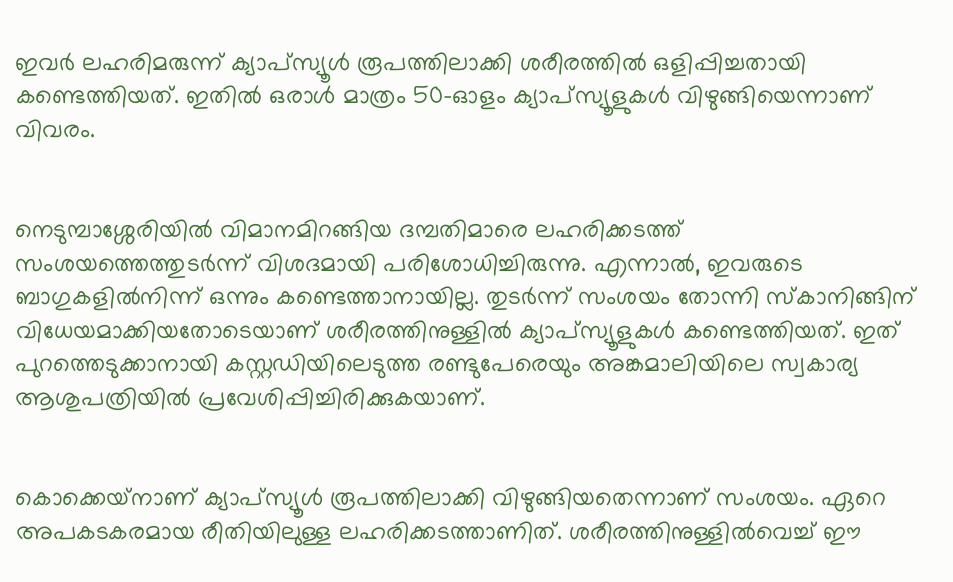ഇവര്‍ ലഹരിമരുന്ന് ക്യാപ്‌സ്യൂള്‍ രൂപത്തിലാക്കി ശരീരത്തില്‍ ഒളിപ്പിച്ചതായി കണ്ടെത്തിയത്. ഇതില്‍ ഒരാള്‍ മാത്രം 50-ഓളം ക്യാപ്‌സ്യൂളുകള്‍ വിഴുങ്ങിയെന്നാണ് വിവരം.


നെടുമ്പാശ്ശേരിയില്‍ വിമാനമിറങ്ങിയ ദമ്പതിമാരെ ലഹരിക്കടത്ത് സംശയത്തെത്തുടര്‍ന്ന് വിശദമായി പരിശോധിച്ചിരുന്നു. എന്നാല്‍, ഇവരുടെ ബാഗുകളില്‍നിന്ന് ഒന്നും കണ്ടെത്താനായില്ല. തുടര്‍ന്ന് സംശയം തോന്നി സ്‌കാനിങ്ങിന് വിധേയമാക്കിയതോടെയാണ് ശരീരത്തിനുള്ളില്‍ ക്യാപ്‌സ്യൂളുകള്‍ കണ്ടെത്തിയത്. ഇത് പുറത്തെടുക്കാനായി കസ്റ്റഡിയിലെടുത്ത രണ്ടുപേരെയും അങ്കമാലിയിലെ സ്വകാര്യ ആശുപത്രിയില്‍ പ്രവേശിപ്പിച്ചിരിക്കുകയാണ്.


കൊക്കെയ്‌നാണ് ക്യാപ്‌സ്യൂള്‍ രൂപത്തിലാക്കി വിഴുങ്ങിയതെന്നാണ് സംശയം. ഏറെ അപകടകരമായ രീതിയിലുള്ള ലഹരിക്കടത്താണിത്. ശരീരത്തിനുള്ളില്‍വെച്ച് ഈ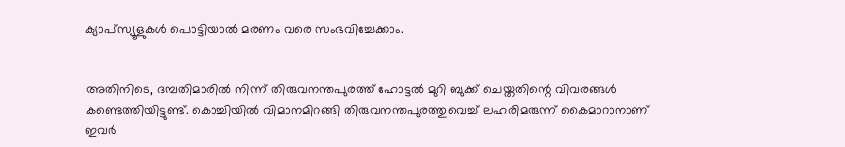ക്യാപ്‌സ്യൂളുകള്‍ പൊട്ടിയാല്‍ മരണം വരെ സംഭവിച്ചേക്കാം.


അതിനിടെ, ദമ്പതിമാരില്‍ നിന്ന് തിരുവനന്തപുരത്ത് ഹോട്ടല്‍ മുറി ബുക്ക്‌ ചെയ്തതിന്റെ വിവരങ്ങള്‍ കണ്ടെത്തിയിട്ടുണ്ട്. കൊച്ചിയില്‍ വിമാനമിറങ്ങി തിരുവനന്തപുരത്തുവെച്ച് ലഹരിമരുന്ന് കൈമാറാനാണ് ഇവര്‍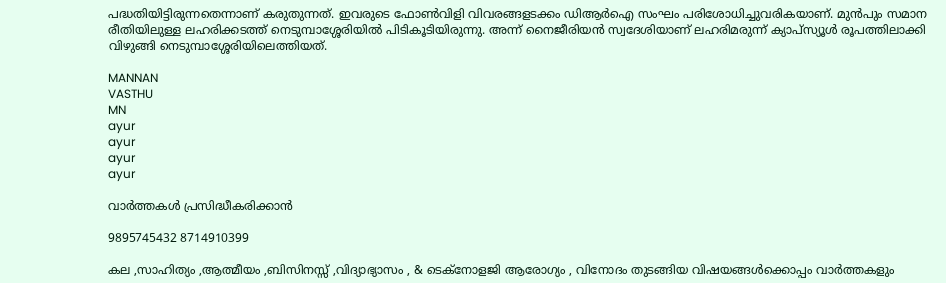പദ്ധതിയിട്ടിരുന്നതെന്നാണ് കരുതുന്നത്. ഇവരുടെ ഫോണ്‍വിളി വിവരങ്ങളടക്കം ഡിആര്‍ഐ സംഘം പരിശോധിച്ചുവരികയാണ്. മുന്‍പും സമാന രീതിയിലുള്ള ലഹരിക്കടത്ത് നെടുമ്പാശ്ശേരിയില്‍ പിടികൂടിയിരുന്നു. അന്ന് നൈജീരിയന്‍ സ്വദേശിയാണ് ലഹരിമരുന്ന് ക്യാപ്‌സ്യൂള്‍ രൂപത്തിലാക്കി വിഴുങ്ങി നെടുമ്പാശ്ശേരിയിലെത്തിയത്.

MANNAN
VASTHU
MN
ayur
ayur
ayur
ayur

വാർത്തകൾ പ്രസിദ്ധീകരിക്കാൻ

9895745432 8714910399

കല ,സാഹിത്യം ,ആത്മീയം ,ബിസിനസ്സ് ,വിദ്യാഭ്യാസം , & ടെക്‌നോളജി ആരോഗ്യം , വിനോദം തുടങ്ങിയ വിഷയങ്ങൾക്കൊപ്പം വാർത്തകളും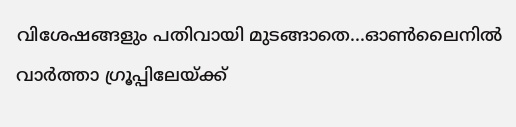വിശേഷങ്ങളും പതിവായി മുടങ്ങാതെ...ഓൺലൈനിൽ വാർത്താ ഗ്രൂപ്പിലേയ്ക്ക്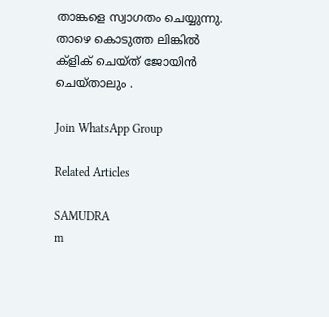താങ്കളെ സ്വാഗതം ചെയ്യുന്നു. താഴെ കൊടുത്ത ലിങ്കിൽ ക്ളിക് ചെയ്‌ത്‌ ജോയിൻ ചെയ്‌താലും .

Join WhatsApp Group

Related Articles

SAMUDRA
m